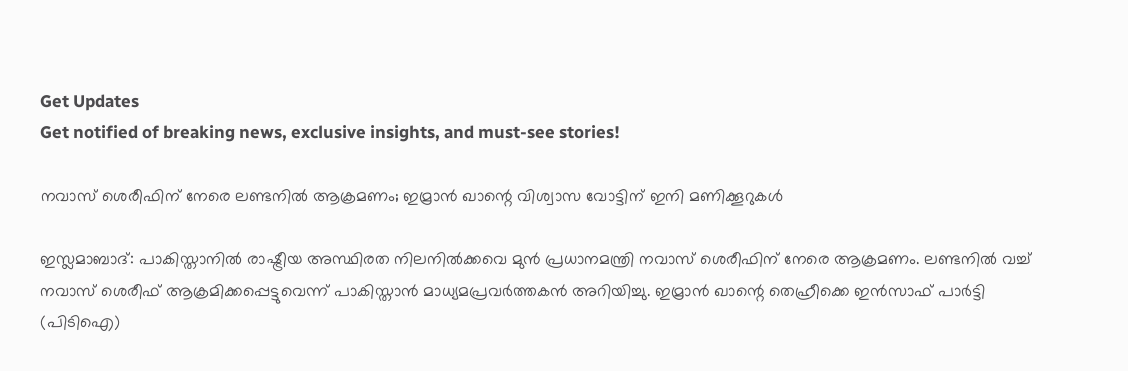Get Updates
Get notified of breaking news, exclusive insights, and must-see stories!

നവാസ് ശെരീഫിന് നേരെ ലണ്ടനില്‍ ആക്രമണം; ഇമ്രാന്‍ ഖാന്റെ വിശ്വാസ വോട്ടിന് ഇനി മണിക്കൂറുകള്‍

ഇസ്ലമാബാദ്: പാകിസ്താനില്‍ രാഷ്ട്രീയ അസ്ഥിരത നിലനില്‍ക്കവെ മുന്‍ പ്രധാനമന്ത്രി നവാസ് ശെരീഫിന് നേരെ ആക്രമണം. ലണ്ടനില്‍ വച്ച് നവാസ് ശെരീഫ് ആക്രമിക്കപ്പെട്ടുവെന്ന് പാകിസ്താന്‍ മാധ്യമപ്രവര്‍ത്തകന്‍ അറിയിച്ചു. ഇമ്രാന്‍ ഖാന്റെ തെഹ്രീക്കെ ഇന്‍സാഫ് പാര്‍ട്ടി (പിടിഐ)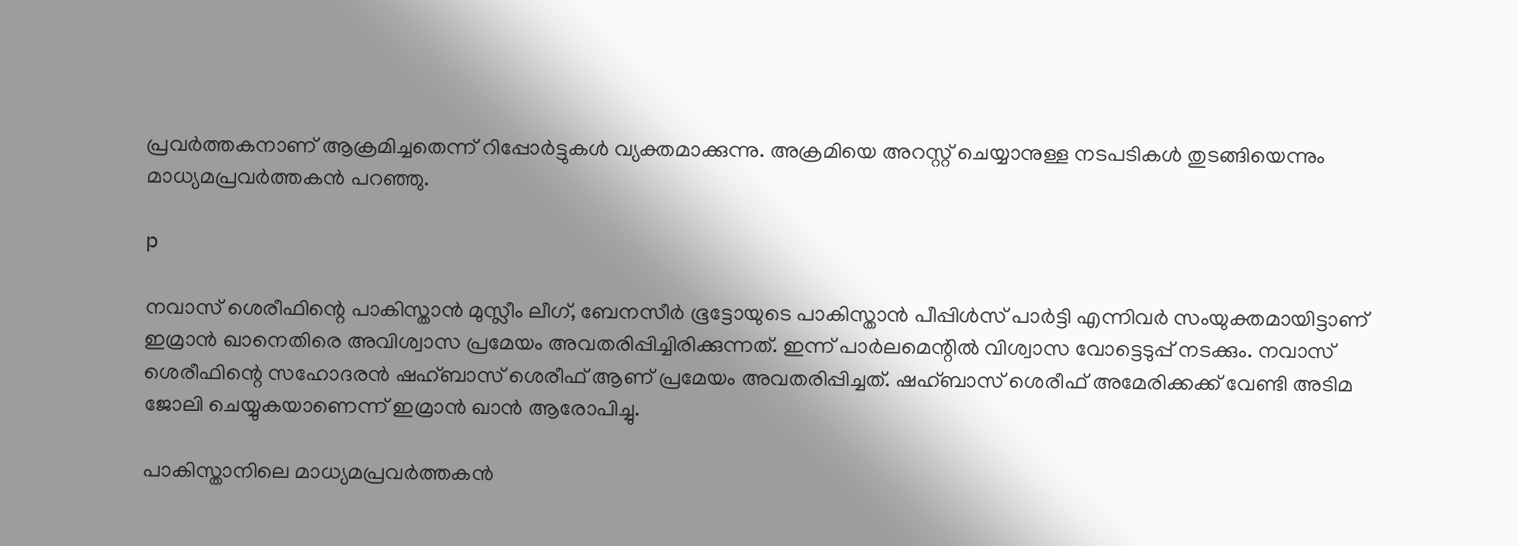പ്രവര്‍ത്തകനാണ് ആക്രമിച്ചതെന്ന് റിപ്പോര്‍ട്ടുകള്‍ വ്യക്തമാക്കുന്നു. അക്രമിയെ അറസ്റ്റ് ചെയ്യാനുള്ള നടപടികള്‍ തുടങ്ങിയെന്നും മാധ്യമപ്രവര്‍ത്തകന്‍ പറഞ്ഞു.

p

നവാസ് ശെരീഫിന്റെ പാകിസ്താന്‍ മുസ്ലീം ലീഗ്, ബേനസീര്‍ ഭൂട്ടോയുടെ പാകിസ്താന്‍ പീപ്പിള്‍സ് പാര്‍ട്ടി എന്നിവര്‍ സംയുക്തമായിട്ടാണ് ഇമ്രാന്‍ ഖാനെതിരെ അവിശ്വാസ പ്രമേയം അവതരിപ്പിച്ചിരിക്കുന്നത്. ഇന്ന് പാര്‍ലമെന്റില്‍ വിശ്വാസ വോട്ടെടുപ്പ് നടക്കും. നവാസ് ശെരീഫിന്റെ സഹോദരന്‍ ഷഹ്ബാസ് ശെരീഫ് ആണ് പ്രമേയം അവതരിപ്പിച്ചത്. ഷഹ്ബാസ് ശെരീഫ് അമേരിക്കക്ക് വേണ്ടി അടിമ ജോലി ചെയ്യുകയാണെന്ന് ഇമ്രാന്‍ ഖാന്‍ ആരോപിച്ചു.

പാകിസ്താനിലെ മാധ്യമപ്രവര്‍ത്തകന്‍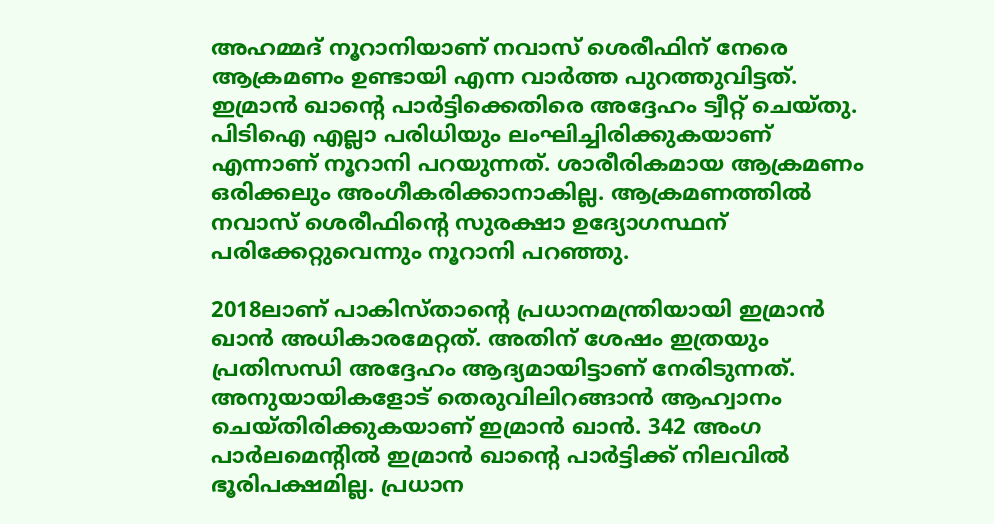അഹമ്മദ് നൂറാനിയാണ് നവാസ് ശെരീഫിന് നേരെ ആക്രമണം ഉണ്ടായി എന്ന വാര്‍ത്ത പുറത്തുവിട്ടത്. ഇമ്രാന്‍ ഖാന്റെ പാര്‍ട്ടിക്കെതിരെ അദ്ദേഹം ട്വീറ്റ് ചെയ്തു. പിടിഐ എല്ലാ പരിധിയും ലംഘിച്ചിരിക്കുകയാണ് എന്നാണ് നൂറാനി പറയുന്നത്. ശാരീരികമായ ആക്രമണം ഒരിക്കലും അംഗീകരിക്കാനാകില്ല. ആക്രമണത്തില്‍ നവാസ് ശെരീഫിന്റെ സുരക്ഷാ ഉദ്യോഗസ്ഥന് പരിക്കേറ്റുവെന്നും നൂറാനി പറഞ്ഞു.

2018ലാണ് പാകിസ്താന്റെ പ്രധാനമന്ത്രിയായി ഇമ്രാന്‍ ഖാന്‍ അധികാരമേറ്റത്. അതിന് ശേഷം ഇത്രയും പ്രതിസന്ധി അദ്ദേഹം ആദ്യമായിട്ടാണ് നേരിടുന്നത്. അനുയായികളോട് തെരുവിലിറങ്ങാന്‍ ആഹ്വാനം ചെയ്തിരിക്കുകയാണ് ഇമ്രാന്‍ ഖാന്‍. 342 അംഗ പാര്‍ലമെന്റില്‍ ഇമ്രാന്‍ ഖാന്റെ പാര്‍ട്ടിക്ക് നിലവില്‍ ഭൂരിപക്ഷമില്ല. പ്രധാന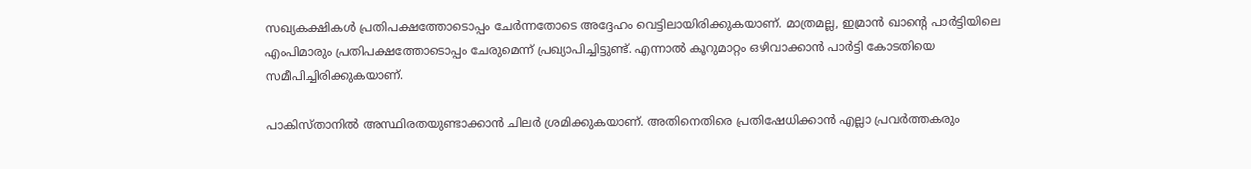സഖ്യകക്ഷികള്‍ പ്രതിപക്ഷത്തോടൊപ്പം ചേര്‍ന്നതോടെ അദ്ദേഹം വെട്ടിലായിരിക്കുകയാണ്. മാത്രമല്ല, ഇമ്രാന്‍ ഖാന്റെ പാര്‍ട്ടിയിലെ എംപിമാരും പ്രതിപക്ഷത്തോടൊപ്പം ചേരുമെന്ന് പ്രഖ്യാപിച്ചിട്ടുണ്ട്. എന്നാല്‍ കൂറുമാറ്റം ഒഴിവാക്കാന്‍ പാര്‍ട്ടി കോടതിയെ സമീപിച്ചിരിക്കുകയാണ്.

പാകിസ്താനില്‍ അസ്ഥിരതയുണ്ടാക്കാന്‍ ചിലര്‍ ശ്രമിക്കുകയാണ്. അതിനെതിരെ പ്രതിഷേധിക്കാന്‍ എല്ലാ പ്രവര്‍ത്തകരും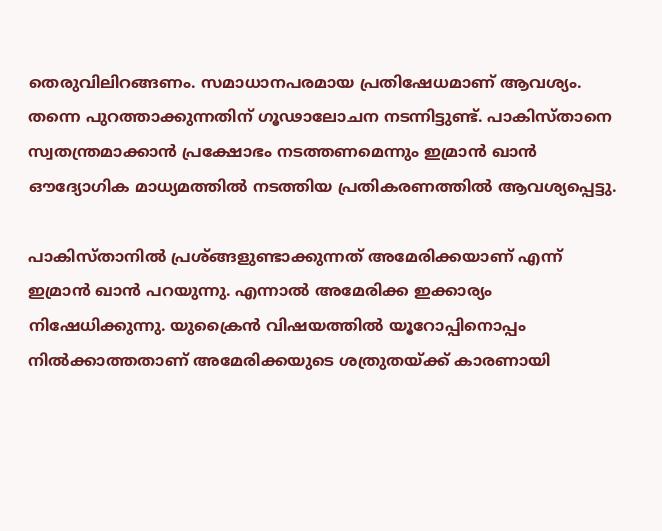തെരുവിലിറങ്ങണം. സമാധാനപരമായ പ്രതിഷേധമാണ് ആവശ്യം. തന്നെ പുറത്താക്കുന്നതിന് ഗൂഢാലോചന നടന്നിട്ടുണ്ട്. പാകിസ്താനെ സ്വതന്ത്രമാക്കാന്‍ പ്രക്ഷോഭം നടത്തണമെന്നും ഇമ്രാന്‍ ഖാന്‍ ഔദ്യോഗിക മാധ്യമത്തില്‍ നടത്തിയ പ്രതികരണത്തില്‍ ആവശ്യപ്പെട്ടു.

പാകിസ്താനില്‍ പ്രശ്ങ്ങളുണ്ടാക്കുന്നത് അമേരിക്കയാണ് എന്ന് ഇമ്രാന്‍ ഖാന്‍ പറയുന്നു. എന്നാല്‍ അമേരിക്ക ഇക്കാര്യം നിഷേധിക്കുന്നു. യുക്രൈന്‍ വിഷയത്തില്‍ യൂറോപ്പിനൊപ്പം നില്‍ക്കാത്തതാണ് അമേരിക്കയുടെ ശത്രുതയ്ക്ക് കാരണായി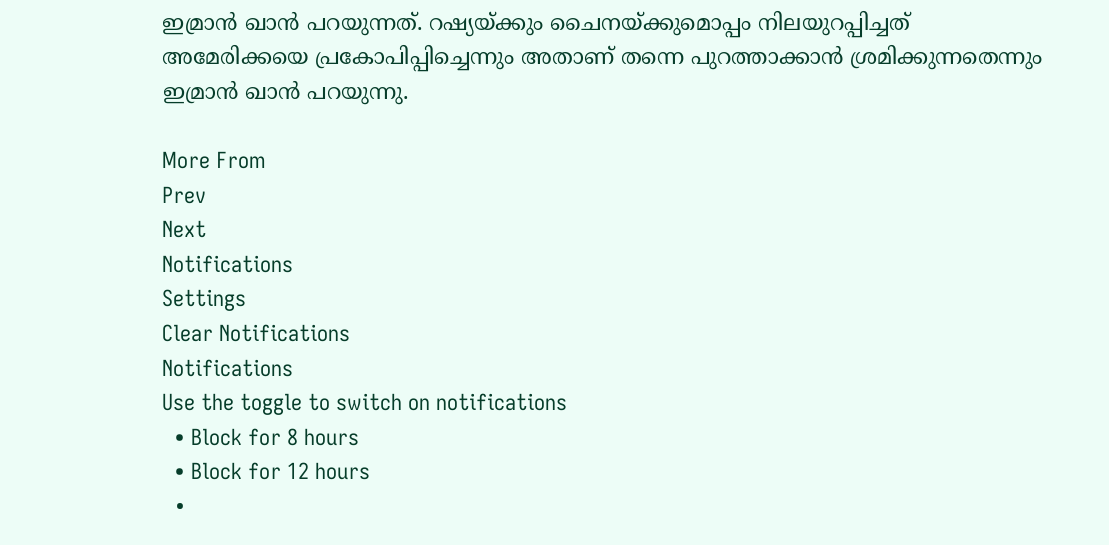ഇമ്രാന്‍ ഖാന്‍ പറയുന്നത്. റഷ്യയ്ക്കും ചൈനയ്ക്കുമൊപ്പം നിലയുറപ്പിച്ചത് അമേരിക്കയെ പ്രകോപിപ്പിച്ചെന്നും അതാണ് തന്നെ പുറത്താക്കാന്‍ ശ്രമിക്കുന്നതെന്നും ഇമ്രാന്‍ ഖാന്‍ പറയുന്നു.

More From
Prev
Next
Notifications
Settings
Clear Notifications
Notifications
Use the toggle to switch on notifications
  • Block for 8 hours
  • Block for 12 hours
  •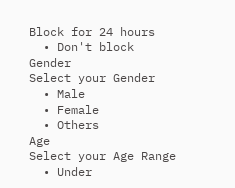Block for 24 hours
  • Don't block
Gender
Select your Gender
  • Male
  • Female
  • Others
Age
Select your Age Range
  • Under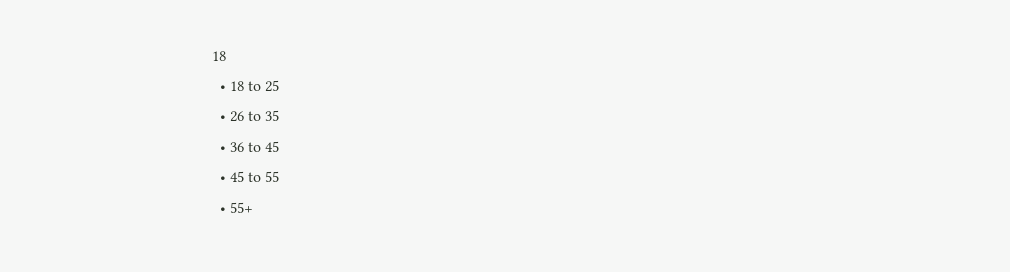18
  • 18 to 25
  • 26 to 35
  • 36 to 45
  • 45 to 55
  • 55+